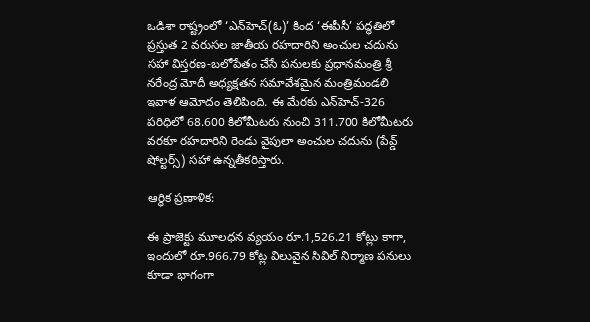ఒడిశా రాష్ట్రంలో ‘ఎన్‌హెచ్(ఓ)’ కింద ‘ఈపీసీ’ పద్ధతిలో ప్రస్తుత 2 వరుసల జాతీయ రహదారిని అంచుల చదును సహా విస్తరణ-బలోపేతం చేసే పనులకు ప్రధానమంత్రి శ్రీ నరేంద్ర మోదీ అధ్యక్షతన సమావేశమైన మంత్రిమండలి ఇవాళ ఆమోదం తెలిపింది. ఈ మేరకు ఎన్‌హెచ్‌-326 పరిధిలో 68.600 కిలోమీటరు నుంచి 311.700 కిలోమీటరు వరకూ రహదారిని రెండు వైపులా అంచుల చదును (పేవ్డ్‌ షోల్టర్స్‌) సహా ఉన్నతీకరిస్తారు.

ఆర్థిక ప్రణాళిక:

ఈ ప్రాజెక్టు మూలధన వ్యయం రూ.1,526.21 కోట్లు కాగా, ఇందులో రూ.966.79 కోట్ల విలువైన సివిల్‌ నిర్మాణ పనులు కూడా భాగంగా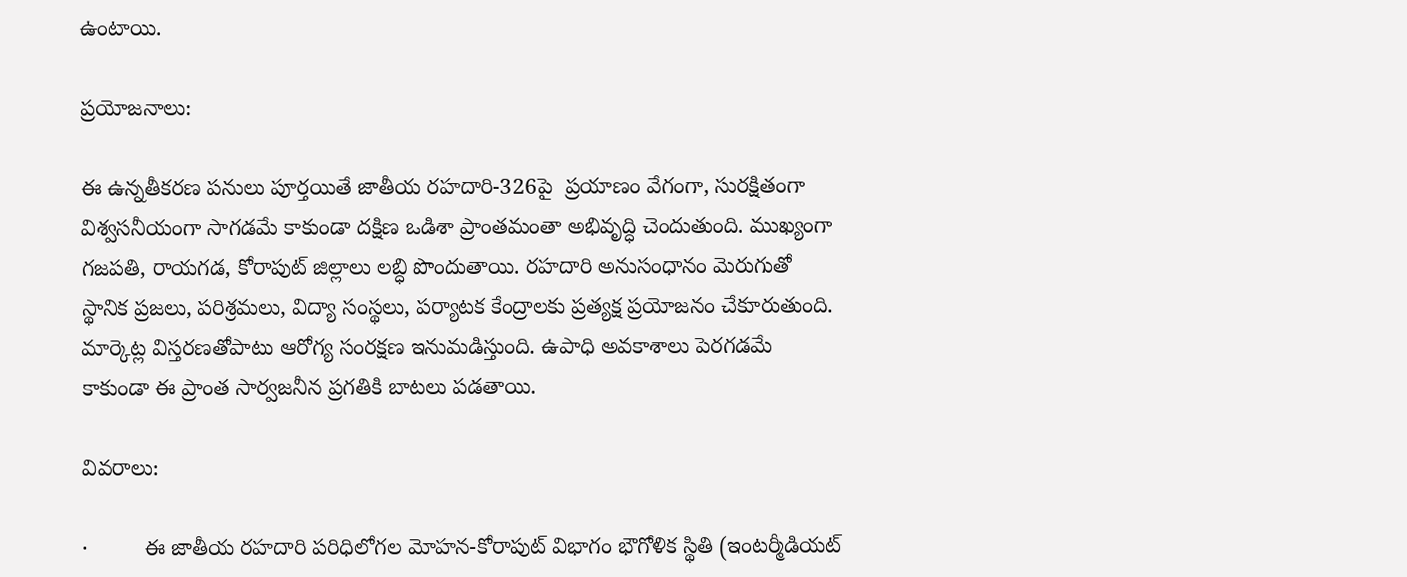ఉంటాయి.

ప్రయోజనాలు:

ఈ ఉన్నతీకరణ పనులు పూర్తయితే జాతీయ రహదారి-326పై  ప్రయాణం వేగంగా, సురక్షితంగా విశ్వసనీయంగా సాగడమే కాకుండా దక్షిణ ఒడిశా ప్రాంతమంతా అభివృద్ధి చెందుతుంది. ముఖ్యంగా గజపతి, రాయగడ, కోరాపుట్ జిల్లాలు లబ్ధి పొందుతాయి. రహదారి అనుసంధానం మెరుగుతో స్థానిక ప్రజలు, పరిశ్రమలు, విద్యా సంస్థలు, పర్యాటక కేంద్రాలకు ప్రత్యక్ష ప్రయోజనం చేకూరుతుంది. మార్కెట్ల విస్తరణతోపాటు ఆరోగ్య సంరక్షణ ఇనుమడిస్తుంది. ఉపాధి అవకాశాలు పెరగడమే కాకుండా ఈ ప్రాంత సార్వజనీన ప్రగతికి బాటలు పడతాయి.

వివరాలు:

·         ఈ జాతీయ రహదారి పరిధిలోగల మోహన-కోరాపుట్ విభాగం భౌగోళిక స్థితి (ఇంటర్మీడియట్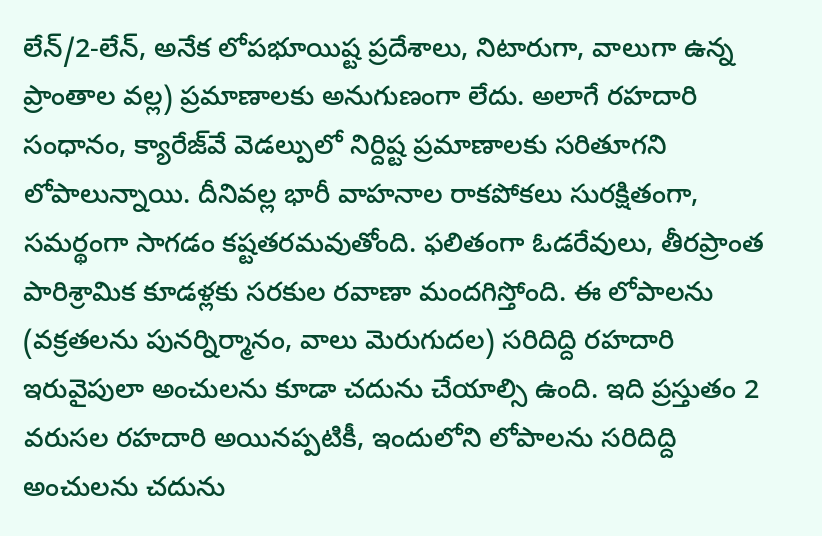లేన్/2-లేన్, అనేక లోపభూయిష్ట ప్రదేశాలు, నిటారుగా, వాలుగా ఉన్న ప్రాంతాల వల్ల) ప్రమాణాలకు అనుగుణంగా లేదు. అలాగే రహదారి సంధానం, క్యారేజ్‌వే వెడల్పులో నిర్దిష్ట ప్రమాణాలకు సరితూగని లోపాలున్నాయి. దీనివల్ల భారీ వాహనాల రాకపోకలు సురక్షితంగా, సమర్థంగా సాగడం కష్టతరమవుతోంది. ఫలితంగా ఓడరేవులు, తీరప్రాంత పారిశ్రామిక కూడళ్లకు సరకుల రవాణా మందగిస్తోంది. ఈ లోపాలను (వక్రతలను పునర్నిర్మానం, వాలు మెరుగుదల) సరిదిద్ది రహదారి ఇరువైపులా అంచులను కూడా చదును చేయాల్సి ఉంది. ఇది ప్రస్తుతం 2 వరుసల రహదారి అయినప్పటికీ, ఇందులోని లోపాలను సరిదిద్ది అంచులను చదును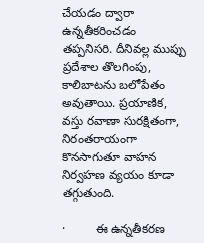చేయడం ద్వారా ఉన్నతీకరించడం తప్పనిసరి. దీనివల్ల ముప్పు ప్రదేశాల తొలగింపు, కాలిబాటను బలోపేతం అవుతాయి. ప్రయాణిక, వస్తు రవాణా సురక్షితంగా, నిరంతరాయంగా కొనసాగుతూ వాహన నిర్వహణ వ్యయం కూడా తగ్గుతుంది.

·         ఈ ఉన్నతీకరణ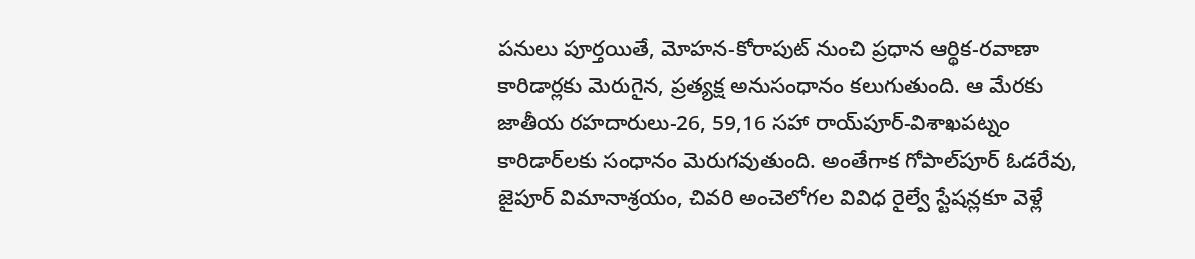పనులు పూర్తయితే, మోహన-కోరాపుట్ నుంచి ప్రధాన ఆర్థిక-రవాణా కారిడార్లకు మెరుగైన, ప్రత్యక్ష అనుసంధానం కలుగుతుంది. ఆ మేరకు జాతీయ రహదారులు-26, 59,16 సహా రాయ్‌పూర్-విశాఖపట్నం కారిడార్‌లకు సంధానం మెరుగవుతుంది. అంతేగాక గోపాల్‌పూర్ ఓడరేవు, జైపూర్ విమానాశ్రయం, చివరి అంచెలోగల వివిధ రైల్వే స్టేషన్లకూ వెళ్లే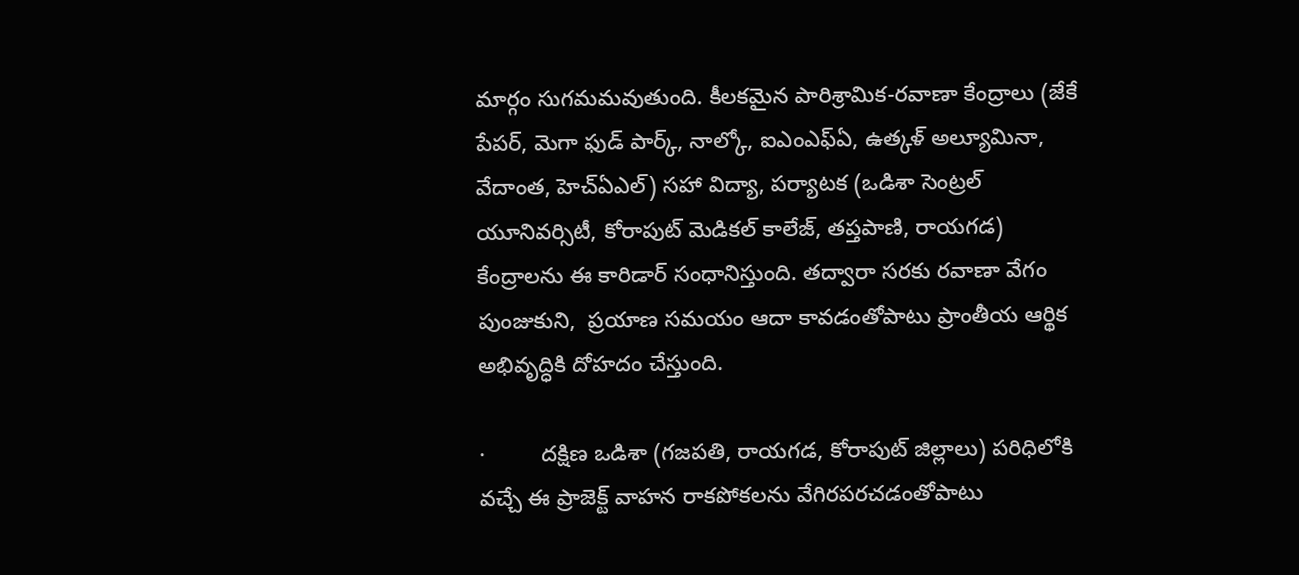మార్గం సుగమమవుతుంది. కీలకమైన పారిశ్రామిక-రవాణా కేంద్రాలు (జేకే పేపర్, మెగా ఫుడ్ పార్క్, నాల్కో, ఐఎంఎఫ్‌ఏ, ఉత్కళ్‌ అల్యూమినా, వేదాంత, హెచ్‌ఏఎల్‌) సహా విద్యా, పర్యాటక (ఒడిశా సెంట్రల్ యూనివర్సిటీ, కోరాపుట్ మెడికల్ కాలేజ్, తప్తపాణి, రాయగడ) కేంద్రాలను ఈ కారిడార్‌ సంధానిస్తుంది. తద్వారా సరకు రవాణా వేగం పుంజుకుని,  ప్రయాణ సమయం ఆదా కావడంతోపాటు ప్రాంతీయ ఆర్థిక అభివృద్ధికి దోహదం చేస్తుంది.

·         దక్షిణ ఒడిశా (గజపతి, రాయగడ, కోరాపుట్ జిల్లాలు) పరిధిలోకి వచ్చే ఈ ప్రాజెక్ట్ వాహన రాకపోకలను వేగిరపరచడంతోపాటు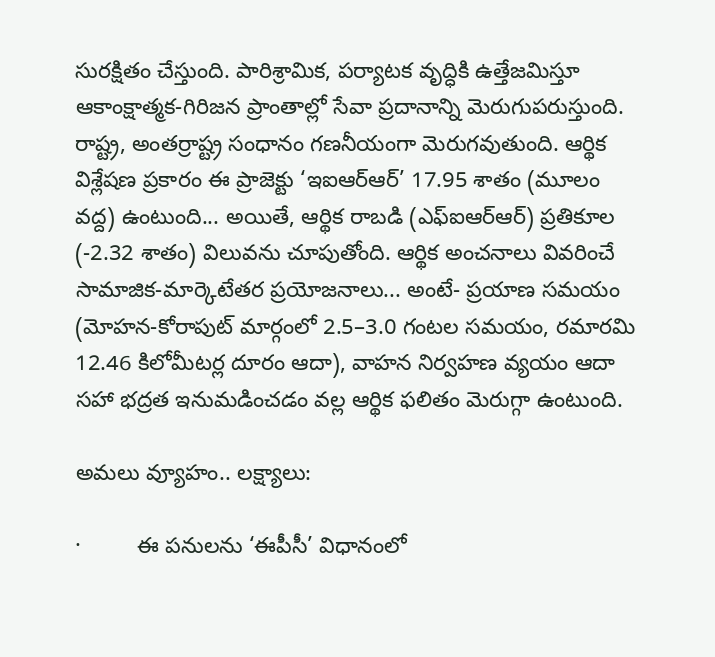సురక్షితం చేస్తుంది. పారిశ్రామిక, పర్యాటక వృద్ధికి ఉత్తేజమిస్తూ ఆకాంక్షాత్మక-గిరిజన ప్రాంతాల్లో సేవా ప్రదానాన్ని మెరుగుపరుస్తుంది. రాష్ట్ర, అంతర్రాష్ట్ర సంధానం గణనీయంగా మెరుగవుతుంది. ఆర్థిక విశ్లేషణ ప్రకారం ఈ ప్రాజెక్టు ‘ఇఐఆర్‌ఆర్‌’ 17.95 శాతం (మూలం వద్ద) ఉంటుంది... అయితే, ఆర్థిక రాబడి (ఎఫ్‌ఐఆర్‌ఆర్‌) ప్రతికూల (-2.32 శాతం) విలువను చూపుతోంది. ఆర్థిక అంచనాలు వివరించే సామాజిక-మార్కెటేతర ప్రయోజనాలు... అంటే- ప్రయాణ సమయం (మోహన-కోరాపుట్ మార్గంలో 2.5–3.0 గంటల సమయం, రమారమి 12.46 కిలోమీటర్ల దూరం ఆదా), వాహన నిర్వహణ వ్యయం ఆదా సహా భద్రత ఇనుమడించడం వల్ల ఆర్థిక ఫలితం మెరుగ్గా ఉంటుంది.

అమలు వ్యూహం.. లక్ష్యాలు:

·         ఈ పనులను ‘ఈపీసీ’ విధానంలో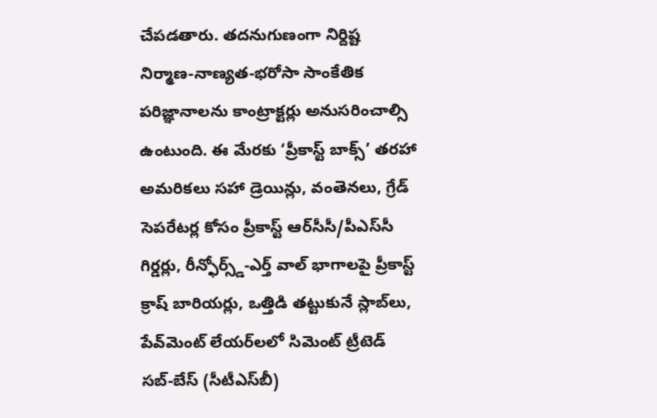చేపడతారు. తదనుగుణంగా నిర్దిష్ట నిర్మాణ-నాణ్యత-భరోసా సాంకేతిక పరిజ్ఞానాలను కాంట్రాక్టర్లు అనుసరించాల్సి ఉంటుంది. ఈ మేరకు ‘ప్రీకాస్ట్ బాక్స్’ తరహా అమరికలు సహా డ్రెయిన్లు, వంతెనలు, గ్రేడ్ సెపరేటర్ల కోసం ప్రీకాస్ట్ ఆర్‌సీసీ/పీఎస్‌సీ గిర్డర్లు, రీన్ఫోర్స్డ్-ఎర్త్ వాల్ భాగాలపై ప్రీకాస్ట్ క్రాష్ బారియర్లు, ఒత్తిడి తట్టుకునే స్లాబ్‌లు, పేవ్‌మెంట్ లేయర్‌లలో సిమెంట్ ట్రీటెడ్ సబ్-బేస్ (సీటీఎస్‌బీ)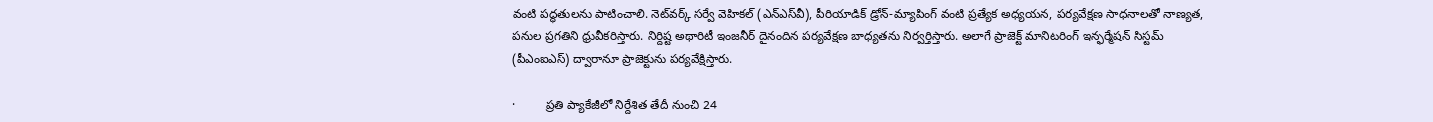వంటి పద్ధతులను పాటించాలి. నెట్‌వర్క్ సర్వే వెహికల్ (ఎన్‌ఎస్‌వీ), పీరియాడిక్ డ్రోన్-మ్యాపింగ్ వంటి ప్రత్యేక అధ్యయన, పర్యవేక్షణ సాధనాలతో నాణ్యత, పనుల ప్రగతిని ధ్రువీకరిస్తారు. నిర్దిష్ట అథారిటీ ఇంజనీర్ దైనందిన పర్యవేక్షణ బాధ్యతను నిర్వర్తిస్తారు. అలాగే ప్రాజెక్ట్ మానిటరింగ్ ఇన్ఫర్మేషన్ సిస్టమ్ (పీఎంఐఎస్‌) ద్వారానూ ప్రాజెక్టును పర్యవేక్షిస్తారు.

·         ప్రతి ప్యాకేజీలో నిర్దేశిత తేదీ నుంచి 24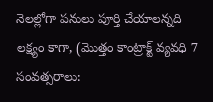నెలల్లోగా పనులు పూర్తి చేయాలన్నది లక్ష్యం కాగా, (మొత్తం కాంట్రాక్ట్ వ్యవధి 7 సంవత్సరాలు: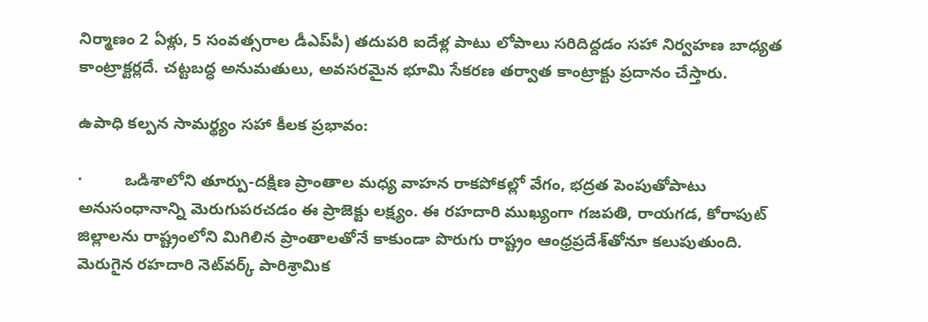నిర్మాణం 2 ఏళ్లు, 5 సంవత్సరాల డీఎప్‌పీ) తదుపరి ఐదేళ్ల పాటు లోపాలు సరిదిద్దడం సహా నిర్వహణ బాధ్యత కాంట్రాక్టర్లదే. చట్టబద్ధ అనుమతులు, అవసరమైన భూమి సేకరణ తర్వాత కాంట్రాక్టు ప్రదానం చేస్తారు.

ఉపాధి కల్పన సామర్థ్యం సహా కీలక ప్రభావం:

·         ఒడిశాలోని తూర్పు-దక్షిణ ప్రాంతాల మధ్య వాహన రాకపోకల్లో వేగం, భద్రత పెంపుతోపాటు అనుసంధానాన్ని మెరుగుపరచడం ఈ ప్రాజెక్టు లక్ష్యం. ఈ రహదారి ముఖ్యంగా గజపతి, రాయగడ, కోరాపుట్ జిల్లాలను రాష్ట్రంలోని మిగిలిన ప్రాంతాలతోనే కాకుండా పొరుగు రాష్ట్రం ఆంధ్రప్రదేశ్‌తోనూ కలుపుతుంది. మెరుగైన రహదారి నెట్‌వర్క్ పారిశ్రామిక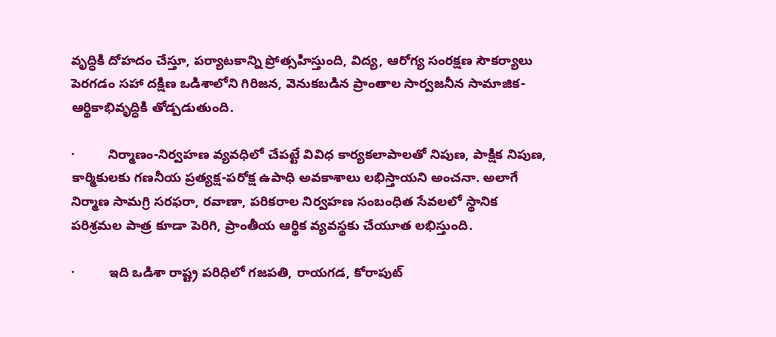వృద్ధికి దోహదం చేస్తూ, పర్యాటకాన్ని ప్రోత్సహిస్తుంది, విద్య, ఆరోగ్య సంరక్షణ సౌకర్యాలు పెరగడం సహా దక్షిణ ఒడిశాలోని గిరిజన, వెనుకబడిన ప్రాంతాల సార్వజనీన సామాజిక-ఆర్థికాభివృద్ధికి తోడ్పడుతుంది.

·         నిర్మాణం-నిర్వహణ వ్యవధిలో చేపట్టే వివిధ కార్యకలాపాలతో నిపుణ, పాక్షిక నిపుణ, కార్మికులకు గణనీయ ప్రత్యక్ష-పరోక్ష ఉపాధి అవకాశాలు లభిస్తాయని అంచనా. అలాగే నిర్మాణ సామగ్రి సరఫరా, రవాణా, పరికరాల నిర్వహణ సంబంధిత సేవలలో స్థానిక పరిశ్రమల పాత్ర కూడా పెరిగి, ప్రాంతీయ ఆర్థిక వ్యవస్థకు చేయూత లభిస్తుంది.

·         ఇది ఒడిశా రాష్ట్ర పరిధిలో గజపతి, రాయగడ, కోరాపుట్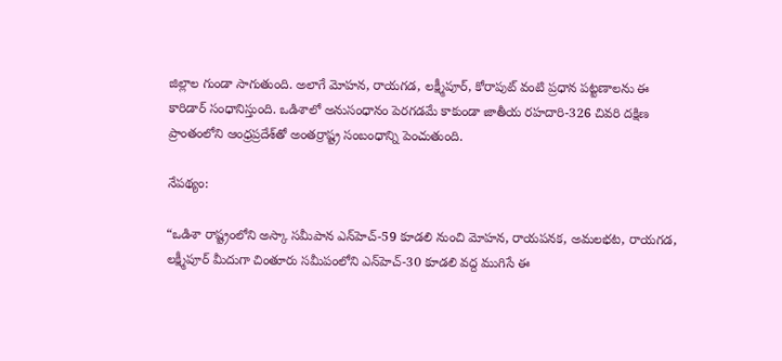జిల్లాల గుండా సాగుతుంది. అలాగే మోహన, రాయగడ, లక్ష్మీపూర్, కోరాపుట్ వంటి ప్రధాన పట్టణాలను ఈ కారిడార్ సంధానిస్తుంది. ఒడిశాలో అనుసంధానం పెరగడమే కాకుండా జాతీయ రహదారి-326 చివరి దక్షిణ ప్రాంతంలోని ఆంధ్రప్రదేశ్‌తో అంతర్రాష్ట్ర సంబంధాన్ని పెంచుతుంది.

నేపథ్యం:

“ఒడిశా రాష్ట్రంలోని అస్కా సమీపాన ఎన్‌హెచ్-59 కూడలి నుంచి మోహన, రాయపనక, అమలభట, రాయగడ, లక్ష్మీపూర్ మీదుగా చింతూరు సమీపంలోని ఎన్‌హెచ్-30 కూడలి వద్ద ముగిసే ఈ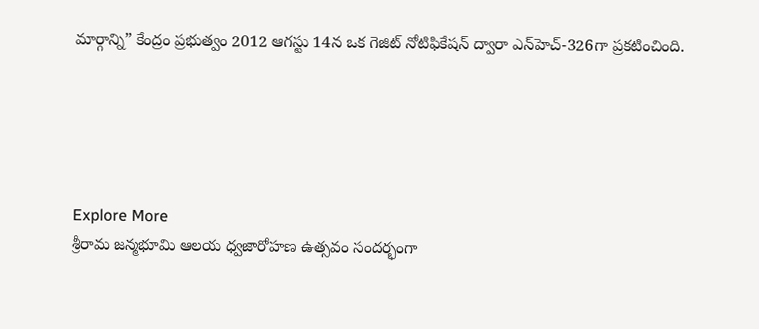మార్గాన్ని” కేంద్రం ప్రభుత్వం 2012 ఆగస్టు 14న ఒక గెజిట్ నోటిఫికేషన్ ద్వారా ఎన్‌హెచ్-326గా ప్రకటించింది.





Explore More
శ్రీరామ జన్మభూమి ఆలయ ధ్వజారోహణ ఉత్సవం సందర్భంగా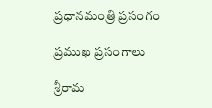ప్రధానమంత్రి ప్రసంగం

ప్రముఖ ప్రసంగాలు

శ్రీరామ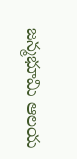జన్మభూమి ఆలయ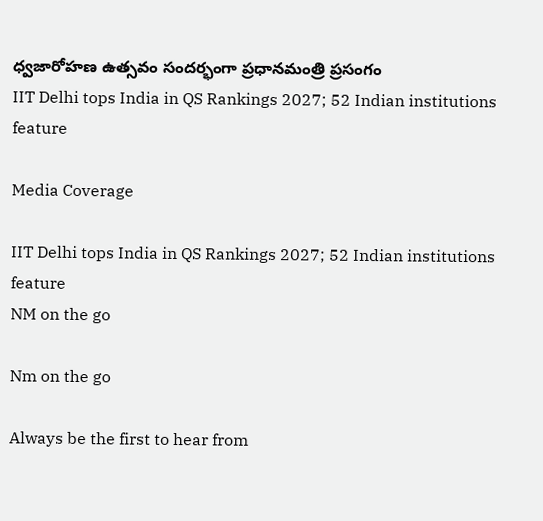ధ్వజారోహణ ఉత్సవం సందర్భంగా ప్రధానమంత్రి ప్రసంగం
IIT Delhi tops India in QS Rankings 2027; 52 Indian institutions feature

Media Coverage

IIT Delhi tops India in QS Rankings 2027; 52 Indian institutions feature
NM on the go

Nm on the go

Always be the first to hear from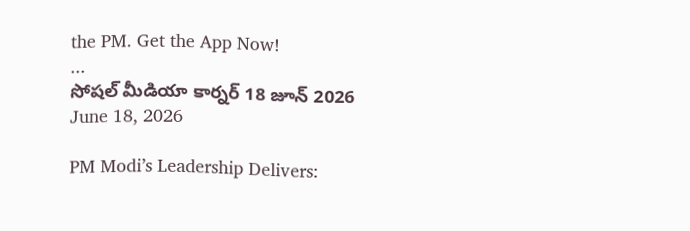the PM. Get the App Now!
...
సోషల్ మీడియా కార్నర్ 18 జూన్ 2026
June 18, 2026

PM Modi’s Leadership Delivers: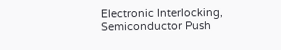Electronic Interlocking, Semiconductor Push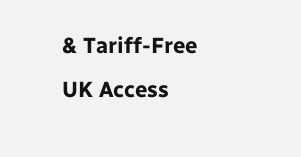& Tariff-Free UK Access